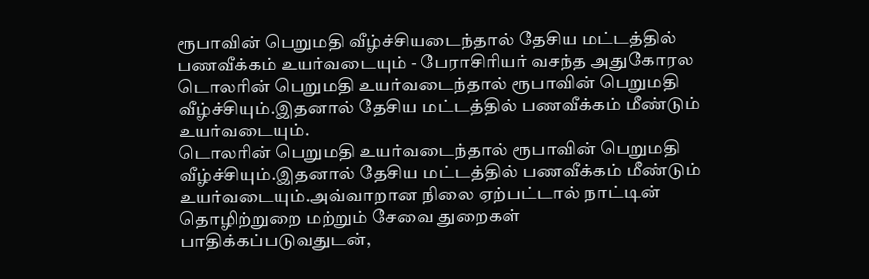ரூபாவின் பெறுமதி வீழ்ச்சியடைந்தால் தேசிய மட்டத்தில் பணவீக்கம் உயர்வடையும் - பேராசிரியர் வசந்த அதுகோரல
டொலரின் பெறுமதி உயர்வடைந்தால் ரூபாவின் பெறுமதி வீழ்ச்சியும்.இதனால் தேசிய மட்டத்தில் பணவீக்கம் மீண்டும் உயர்வடையும்.
டொலரின் பெறுமதி உயர்வடைந்தால் ரூபாவின் பெறுமதி வீழ்ச்சியும்.இதனால் தேசிய மட்டத்தில் பணவீக்கம் மீண்டும் உயர்வடையும்.அவ்வாறான நிலை ஏற்பட்டால் நாட்டின் தொழிற்றுறை மற்றும் சேவை துறைகள் பாதிக்கப்படுவதுடன்,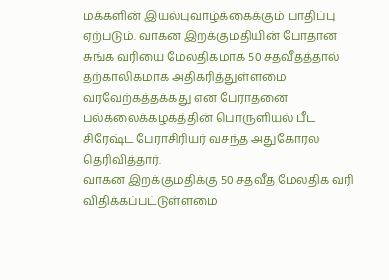மக்களின் இயல்புவாழ்க்கைக்கும் பாதிப்பு ஏற்படும். வாகன இறக்குமதியின் போதான சுங்க வரியை மேலதிகமாக 50 சதவீதத்தால் தற்காலிகமாக அதிகரித்துள்ளமை வரவேற்கத்தக்கது என பேராதனை பல்கலைக்கழகத்தின் பொருளியல் பீட சிரேஷ்ட பேராசிரியர் வசந்த அதுகோரல தெரிவித்தார்.
வாகன இறக்குமதிக்கு 50 சதவீத மேலதிக வரி விதிக்கப்பட்டுள்ளமை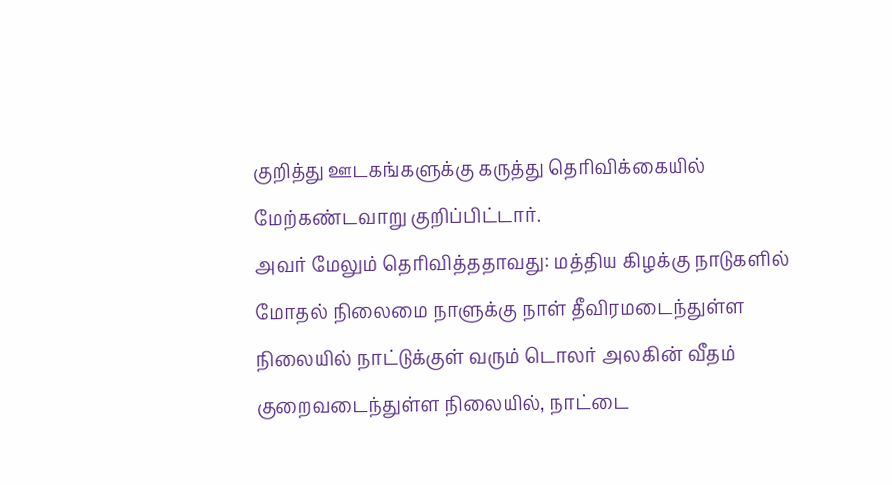குறித்து ஊடகங்களுக்கு கருத்து தெரிவிக்கையில் மேற்கண்டவாறு குறிப்பிட்டார்.
அவர் மேலும் தெரிவித்ததாவது: மத்திய கிழக்கு நாடுகளில் மோதல் நிலைமை நாளுக்கு நாள் தீவிரமடைந்துள்ள நிலையில் நாட்டுக்குள் வரும் டொலர் அலகின் வீதம் குறைவடைந்துள்ள நிலையில், நாட்டை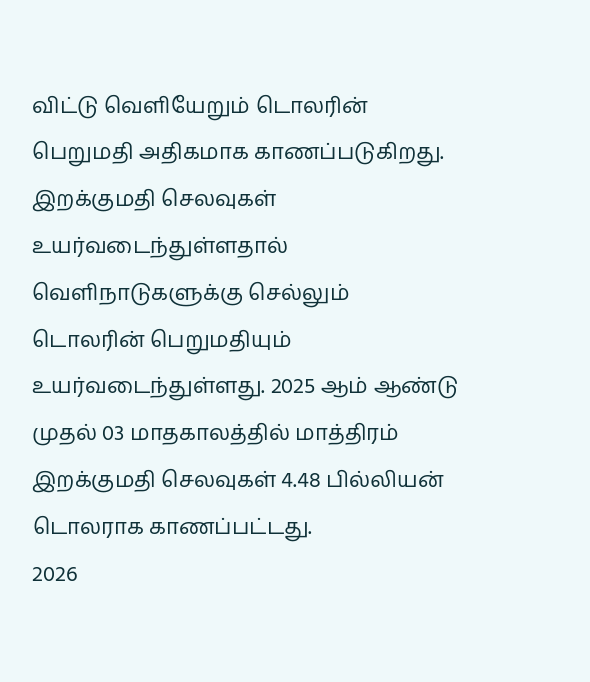விட்டு வெளியேறும் டொலரின் பெறுமதி அதிகமாக காணப்படுகிறது.
இறக்குமதி செலவுகள் உயர்வடைந்துள்ளதால் வெளிநாடுகளுக்கு செல்லும் டொலரின் பெறுமதியும் உயர்வடைந்துள்ளது. 2025 ஆம் ஆண்டு முதல் 03 மாதகாலத்தில் மாத்திரம் இறக்குமதி செலவுகள் 4.48 பில்லியன் டொலராக காணப்பட்டது.
2026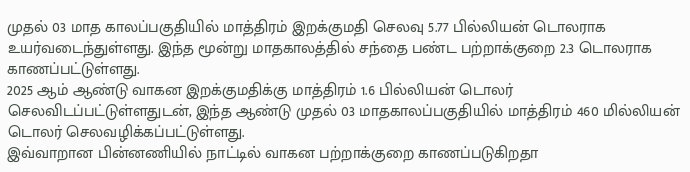முதல் 03 மாத காலப்பகுதியில் மாத்திரம் இறக்குமதி செலவு 5.77 பில்லியன் டொலராக உயர்வடைந்துள்ளது. இந்த மூன்று மாதகாலத்தில் சந்தை பண்ட பற்றாக்குறை 2.3 டொலராக காணப்பட்டுள்ளது.
2025 ஆம் ஆண்டு வாகன இறக்குமதிக்கு மாத்திரம் 1.6 பில்லியன் டொலர் செலவிடப்பட்டுள்ளதுடன், இந்த ஆண்டு முதல் 03 மாதகாலப்பகுதியில் மாத்திரம் 460 மில்லியன் டொலர் செலவழிக்கப்பட்டுள்ளது.
இவ்வாறான பின்னணியில் நாட்டில் வாகன பற்றாக்குறை காணப்படுகிறதா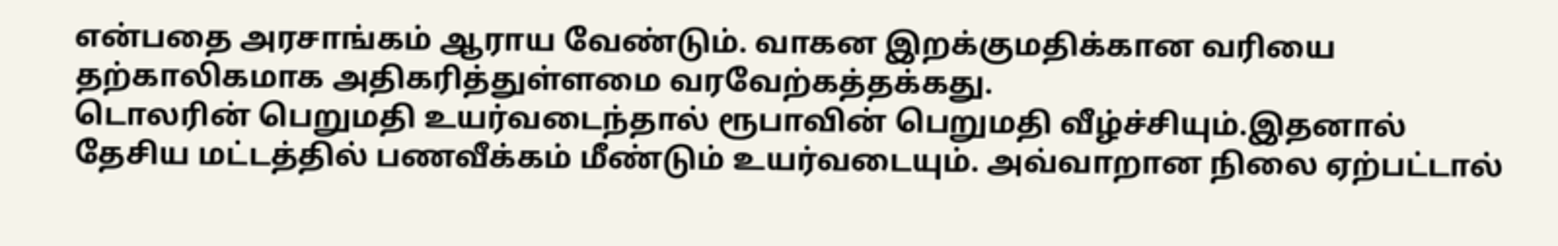என்பதை அரசாங்கம் ஆராய வேண்டும். வாகன இறக்குமதிக்கான வரியை தற்காலிகமாக அதிகரித்துள்ளமை வரவேற்கத்தக்கது.
டொலரின் பெறுமதி உயர்வடைந்தால் ரூபாவின் பெறுமதி வீழ்ச்சியும்.இதனால் தேசிய மட்டத்தில் பணவீக்கம் மீண்டும் உயர்வடையும். அவ்வாறான நிலை ஏற்பட்டால்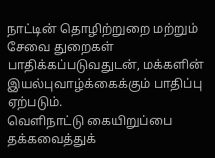நாட்டின் தொழிற்றுறை மற்றும் சேவை துறைகள் பாதிக்கப்படுவதுடன், மக்களின் இயல்புவாழ்க்கைக்கும் பாதிப்பு ஏற்படும்.
வெளிநாட்டு கையிறுப்பை தக்கவைத்துக்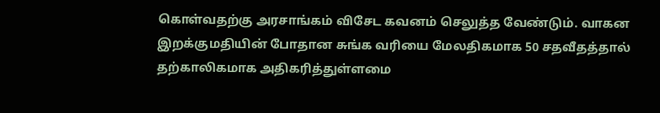கொள்வதற்கு அரசாங்கம் விசேட கவனம் செலுத்த வேண்டும். வாகன இறக்குமதியின் போதான சுங்க வரியை மேலதிகமாக 50 சதவீதத்தால் தற்காலிகமாக அதிகரித்துள்ளமை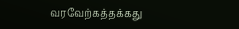வரவேற்கத்தக்கது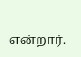என்றார்.